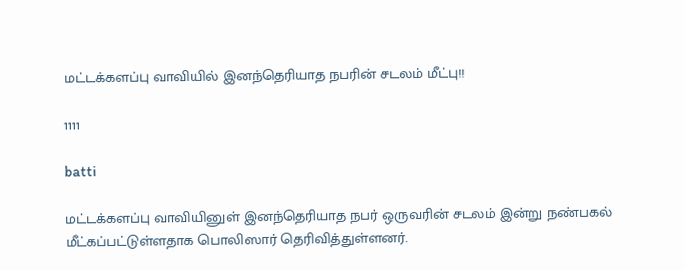மட்டக்களப்பு வாவியில் இனந்தெரியாத நபரின் சடலம் மீட்பு!!

1111

batti

மட்டக்களப்பு வாவியினுள் இனந்தெரியாத நபர் ஒருவரின் சடலம் இன்று நண்பகல் மீட்கப்பட்டுள்ளதாக பொலிஸார் தெரிவித்துள்ளனர்.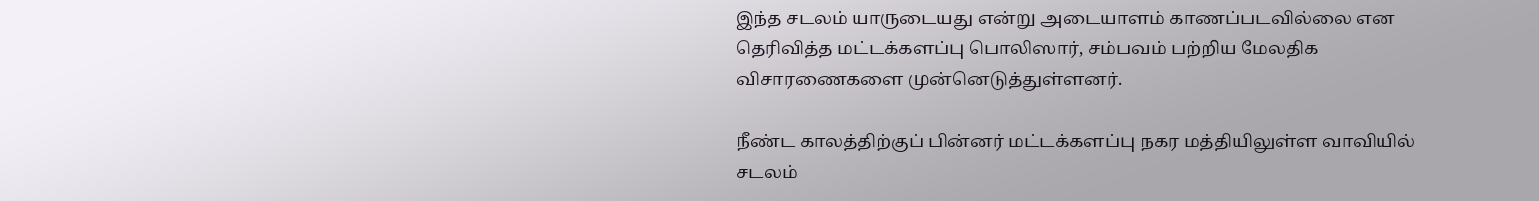இந்த சடலம் யாருடையது என்று அடையாளம் காணப்படவில்லை என தெரிவித்த மட்டக்களப்பு பொலிஸார், சம்பவம் பற்றிய மேலதிக விசாரணைகளை முன்னெடுத்துள்ளனர்.

நீண்ட காலத்திற்குப் பின்னர் மட்டக்களப்பு நகர மத்தியிலுள்ள வாவியில் சடலம்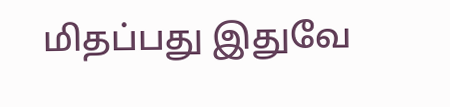மிதப்பது இதுவே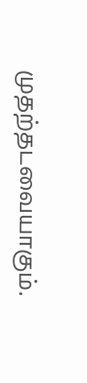முதற்தடவையாகும்.